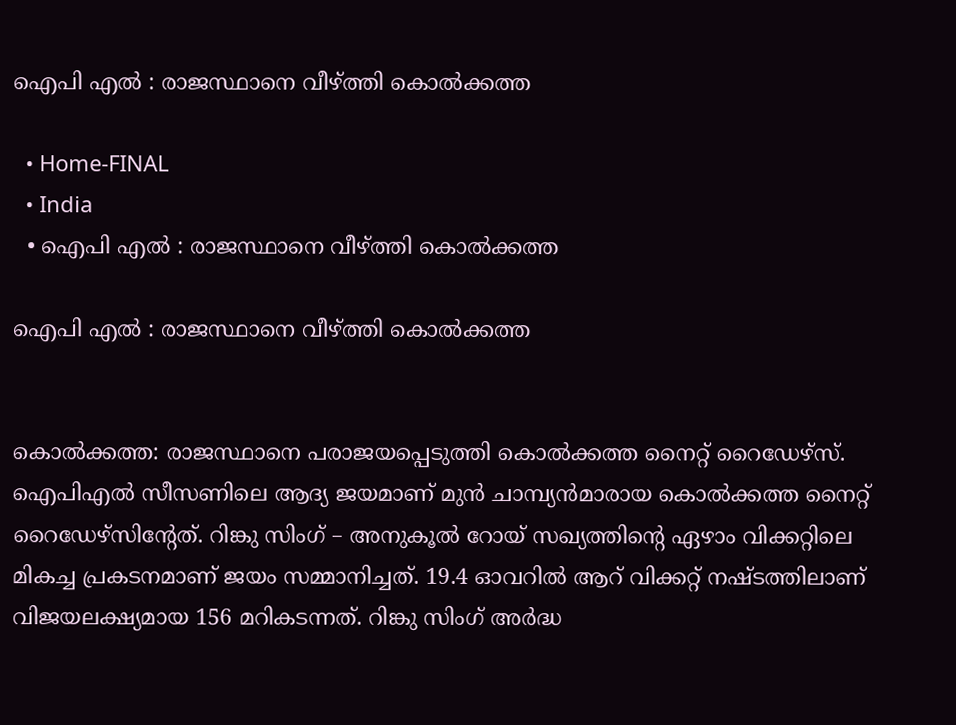ഐപി എൽ : രാജസ്ഥാനെ വീഴ്ത്തി കൊൽക്കത്ത

  • Home-FINAL
  • India
  • ഐപി എൽ : രാജസ്ഥാനെ വീഴ്ത്തി കൊൽക്കത്ത

ഐപി എൽ : രാജസ്ഥാനെ വീഴ്ത്തി കൊൽക്കത്ത


കൊല്‍ക്കത്ത: രാജസ്ഥാനെ പരാജയപ്പെടുത്തി കൊൽക്കത്ത നൈറ്റ് റൈഡേഴ്‌സ്. ഐപിഎല്‍ സീസണിലെ ആദ്യ ജയമാണ് മുന്‍ ചാമ്പ്യന്‍മാരായ കൊല്‍ക്കത്ത നൈറ്റ് റൈഡേഴ്‌സിൻ്റേത്. റിങ്കു സിംഗ് – അനുകൂല്‍ റോയ് സഖ്യത്തിന്റെ ഏഴാം വിക്കറ്റിലെ മികച്ച പ്രകടനമാണ് ജയം സമ്മാനിച്ചത്. 19.4 ഓവറില്‍ ആറ് വിക്കറ്റ് നഷ്ടത്തിലാണ് വിജയലക്ഷ്യമായ 156 മറികടന്നത്. റിങ്കു സിംഗ് അര്‍ദ്ധ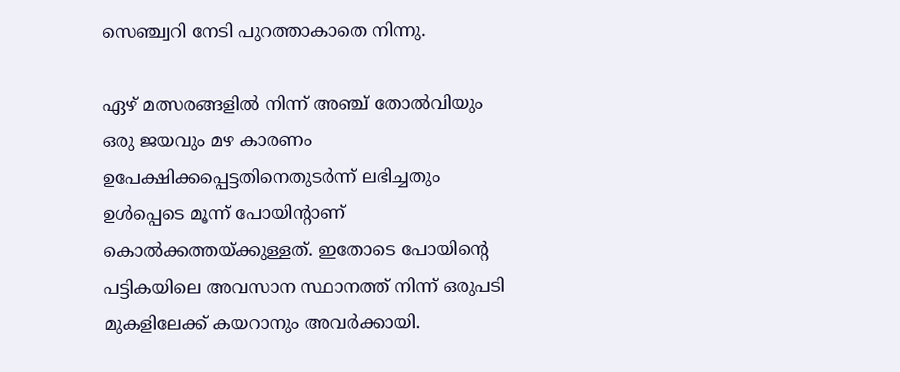സെഞ്ച്വറി നേടി പുറത്താകാതെ നിന്നു.

ഏഴ് മത്സരങ്ങളില്‍ നിന്ന് അഞ്ച് തോല്‍വിയും ഒരു ജയവും മഴ കാരണം ഉപേക്ഷിക്കപ്പെട്ടതിനെതുടര്‍ന്ന് ലഭിച്ചതും ഉള്‍പ്പെടെ മൂന്ന് പോയിന്റാണ് കൊല്‍ക്കത്തയ്ക്കുള്ളത്. ഇതോടെ പോയിന്റെ പട്ടികയിലെ അവസാന സ്ഥാനത്ത് നിന്ന് ഒരുപടി മുകളിലേക്ക് കയറാനും അവര്‍ക്കായി.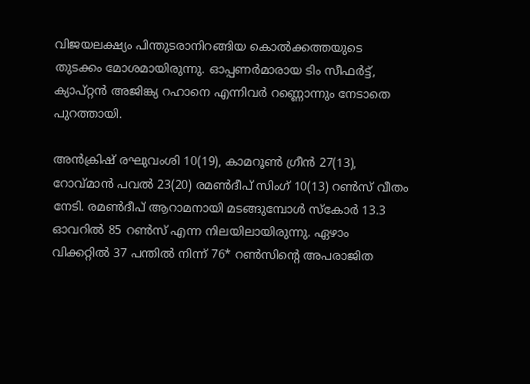വിജയലക്ഷ്യം പിന്തുടരാനിറങ്ങിയ കൊല്‍ക്കത്തയുടെ തുടക്കം മോശമായിരുന്നു. ഓപ്പണര്‍മാരായ ടിം സീഫര്‍ട്ട്, ക്യാപ്റ്റന്‍ അജിങ്ക്യ റഹാനെ എന്നിവര്‍ റണ്ണൊന്നും നേടാതെ പുറത്തായി.

അന്‍ക്രിഷ് രഘുവംശി 10(19), കാമറൂണ്‍ ഗ്രീന്‍ 27(13), റോവ്മാന്‍ പവല്‍ 23(20) രമണ്‍ദീപ് സിംഗ് 10(13) റണ്‍സ് വീതം നേടി. രമണ്‍ദീപ് ആറാമനായി മടങ്ങുമ്പോള്‍ സ്‌കോര്‍ 13.3 ഓവറില്‍ 85 റണ്‍സ് എന്ന നിലയിലായിരുന്നു. ഏഴാം വിക്കറ്റില്‍ 37 പന്തില്‍ നിന്ന് 76* റണ്‍സിന്റെ അപരാജിത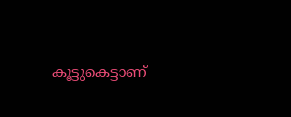കൂട്ടുകെട്ടാണ്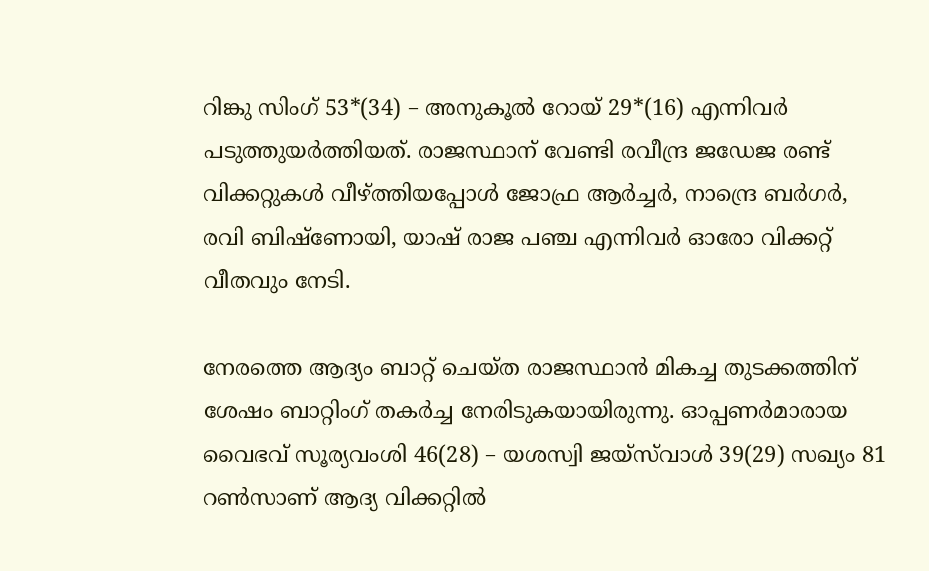റിങ്കു സിംഗ് 53*(34) – അനുകൂല്‍ റോയ് 29*(16) എന്നിവര്‍ പടുത്തുയര്‍ത്തിയത്. രാജസ്ഥാന് വേണ്ടി രവീന്ദ്ര ജഡേജ രണ്ട് വിക്കറ്റുകള്‍ വീഴ്ത്തിയപ്പോള്‍ ജോഫ്ര ആര്‍ച്ചര്‍, നാന്ദ്രെ ബര്‍ഗര്‍, രവി ബിഷ്‌ണോയി, യാഷ് രാജ പഞ്ച എന്നിവര്‍ ഓരോ വിക്കറ്റ് വീതവും നേടി.

നേരത്തെ ആദ്യം ബാറ്റ് ചെയ്ത രാജസ്ഥാന്‍ മികച്ച തുടക്കത്തിന് ശേഷം ബാറ്റിംഗ് തകര്‍ച്ച നേരിടുകയായിരുന്നു. ഓപ്പണര്‍മാരായ വൈഭവ് സൂര്യവംശി 46(28) – യശസ്വി ജയ്‌സ്‌വാള്‍ 39(29) സഖ്യം 81 റണ്‍സാണ് ആദ്യ വിക്കറ്റില്‍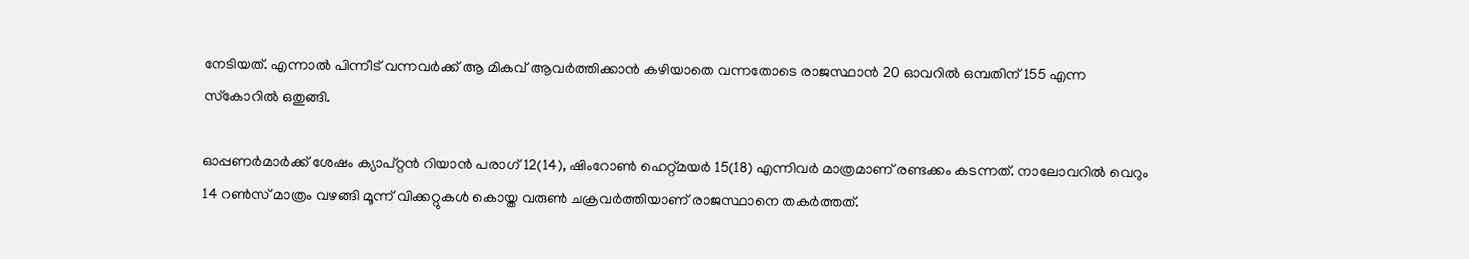നേടിയത്. എന്നാല്‍ പിന്നീട് വന്നവര്‍ക്ക് ആ മികവ് ആവര്‍ത്തിക്കാന്‍ കഴിയാതെ വന്നതോടെ രാജസ്ഥാന്‍ 20 ഓവറില്‍ ഒമ്പതിന് 155 എന്ന സ്‌കോറില്‍ ഒതുങ്ങി.

ഓപ്പണര്‍മാര്‍ക്ക് ശേഷം ക്യാപ്റ്റന്‍ റിയാന്‍ പരാഗ് 12(14), ഷിംറോണ്‍ ഹെറ്റ്മയര്‍ 15(18) എന്നിവര്‍ മാത്രമാണ് രണ്ടക്കം കടന്നത്. നാലോവറില്‍ വെറും 14 റണ്‍സ് മാത്രം വഴങ്ങി മൂന്ന് വിക്കറ്റുകള്‍ കൊയ്ത വരുണ്‍ ചക്രവര്‍ത്തിയാണ് രാജസ്ഥാനെ തകര്‍ത്തത്.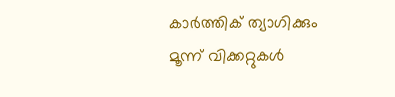കാര്‍ത്തിക് ത്യാഗിക്കും മൂന്ന് വിക്കറ്റുകള്‍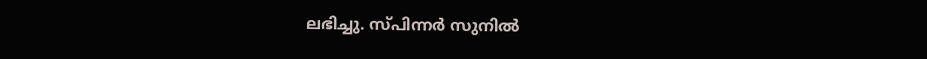ലഭിച്ചു. സ്പിന്നര്‍ സുനില്‍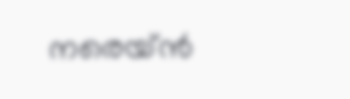നരെയ്ന്‍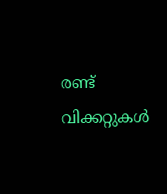രണ്ട് വിക്കറ്റുകള്‍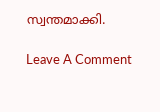സ്വന്തമാക്കി.

Leave A Comment